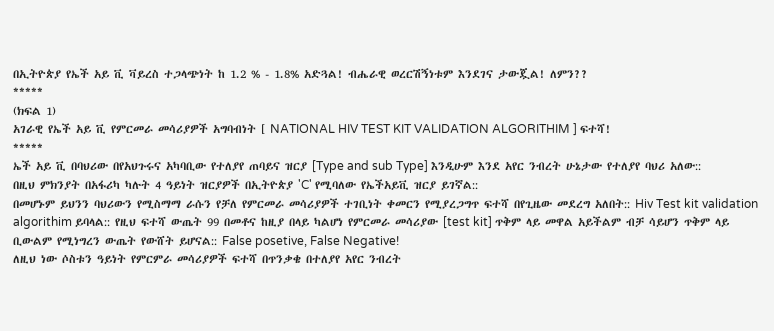በኢትዮጵያ የኤች አይ ቪ ቫይረስ ተጋላጭነት ከ 1.2 % - 1.8% አድጓል! ብሔራዊ ወረርሽኝነቱም እንደገና ታውጇል! ለምን??
*****
(ክፍል 1)
አገራዊ የኤች አይ ቪ የምርመራ መሳሪያዎች አግባብነት [ NATIONAL HIV TEST KIT VALIDATION ALGORITHIM ] ፍተሻ!
*****
ኤች አይ ቪ በባህሪው በየአህጉሩና አካባቢው የተለያየ ጠባይና ዝርያ [Type and sub Type] እንዲሁም እንደ አየር ንብረት ሁኔታው የተለያየ ባህሪ አለው::
በዚህ ምክንያት በአፋሪካ ካሉት 4 ዓይነት ዝርያዎች በኢትዮጵያ 'C' የሚባለው የኤችአይቪ ዝርያ ይገኛል::
በመሆኑም ይህንን ባህሪውን የሚስማማ ራሱን የቻለ የምርመራ መሳሪያዎች ተገቢነት ቀመርን የሚያረጋግጥ ፍተሻ በየጊዜው መደረግ አለበት:: Hiv Test kit validation algorithim ይባላል:: የዚህ ፍተሻ ውጤት 99 በመቶና ከዚያ በላይ ካልሆነ የምርመራ መሳሪያው [test kit] ጥቅም ላይ መዋል አይችልም ብቻ ሳይሆን ጥቅም ላይ ቢውልም የሚነግረን ውጤት የውሸት ይሆናል:: False posetive, False Negative!
ለዚህ ነው ሶስቱን ዓይነት የምርምራ መሳሪያዎች ፍተሻ በጥንቃቄ በተለያየ አየር ንብረት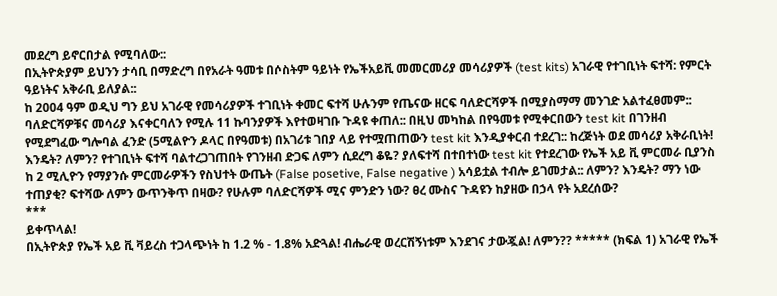መደረግ ይኖርበታል የሚባለው::
በኢትዮጵያም ይህንን ታሳቢ በማድረግ በየአራት ዓመቱ በሶስትም ዓይነት የኤችአይቪ መመርመሪያ መሳሪያዎች (test kits) አገራዊ የተገቢነት ፍተሻ: የምርት ዓይነትና አቅራቢ ይለያል::
ከ 2004 ዓም ወዲህ ግን ይህ አገራዊ የመሳሪያዎች ተገቢነት ቀመር ፍተሻ ሁሉንም የጤናው ዘርፍ ባለድርሻዎች በሚያስማማ መንገድ አልተፈፀመም:: ባለድርሻዎቹና መሳሪያ እናቀርባለን የሚሉ 11 ኩባንያዎች እየተወዛገቡ ጉዳዩ ቀጠለ:: በዚህ መካከል በየዓመቱ የሚቀርበውን test kit በገንዘብ የሚደግፈው ግሎባል ፈንድ (5ሚልዮን ዶላር በየዓመቱ) በአገሪቱ ገበያ ላይ የተሟጠጠውን test kit እንዲያቀርብ ተደረገ:: ከረጅነት ወደ መሳሪያ አቅራቢነት! እንዴት? ለምን? የተገቢነት ፍተሻ ባልተረጋገጠበት የገንዘብ ድጋፍ ለምን ሲደረግ ቆዬ? ያለፍተሻ በተበተነው test kit የተደረገው የኤች አይ ቪ ምርመራ ቢያንስ ከ 2 ሚሊዮን የማያንሱ ምርመራዎችን የስህተት ውጤት (False posetive, False negative ) አሳይቷል ተብሎ ይገመታል:: ለምን? እንዴት? ማን ነው ተጠያቂ? ፍተሻው ለምን ውጥንቅጥ በዛው? የሁሉም ባለድርሻዎች ሚና ምንድን ነው? ፀረ ሙስና ጉዳዩን ከያዘው በኃላ የት አደረሰው?
***
ይቀጥላል!
በኢትዮጵያ የኤች አይ ቪ ቫይረስ ተጋላጭነት ከ 1.2 % - 1.8% አድጓል! ብሔራዊ ወረርሽኝነቱም እንደገና ታውጇል! ለምን?? ***** (ክፍል 1) አገራዊ የኤች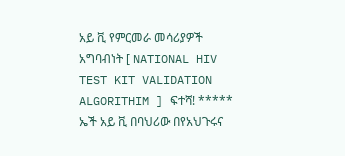አይ ቪ የምርመራ መሳሪያዎች አግባብነት [ NATIONAL HIV TEST KIT VALIDATION ALGORITHIM ] ፍተሻ! ***** ኤች አይ ቪ በባህሪው በየአህጉሩና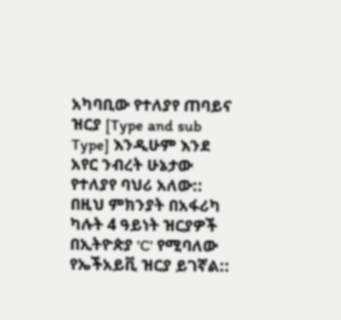አካባቢው የተለያየ ጠባይና ዝርያ [Type and sub Type] እንዲሁም እንደ አየር ንብረት ሁኔታው የተለያየ ባህሪ አለው:: በዚህ ምክንያት በአፋሪካ ካሉት 4 ዓይነት ዝርያዎች በኢትዮጵያ 'C' የሚባለው የኤችአይቪ ዝርያ ይገኛል::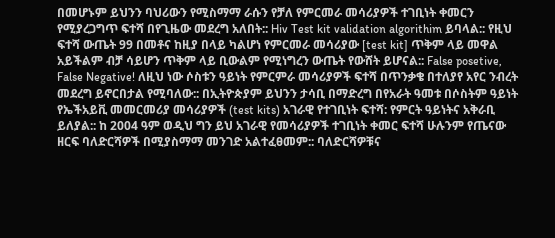በመሆኑም ይህንን ባህሪውን የሚስማማ ራሱን የቻለ የምርመራ መሳሪያዎች ተገቢነት ቀመርን የሚያረጋግጥ ፍተሻ በየጊዜው መደረግ አለበት:: Hiv Test kit validation algorithim ይባላል:: የዚህ ፍተሻ ውጤት 99 በመቶና ከዚያ በላይ ካልሆነ የምርመራ መሳሪያው [test kit] ጥቅም ላይ መዋል አይችልም ብቻ ሳይሆን ጥቅም ላይ ቢውልም የሚነግረን ውጤት የውሸት ይሆናል:: False posetive, False Negative! ለዚህ ነው ሶስቱን ዓይነት የምርምራ መሳሪያዎች ፍተሻ በጥንቃቄ በተለያየ አየር ንብረት መደረግ ይኖርበታል የሚባለው:: በኢትዮጵያም ይህንን ታሳቢ በማድረግ በየአራት ዓመቱ በሶስትም ዓይነት የኤችአይቪ መመርመሪያ መሳሪያዎች (test kits) አገራዊ የተገቢነት ፍተሻ: የምርት ዓይነትና አቅራቢ ይለያል:: ከ 2004 ዓም ወዲህ ግን ይህ አገራዊ የመሳሪያዎች ተገቢነት ቀመር ፍተሻ ሁሉንም የጤናው ዘርፍ ባለድርሻዎች በሚያስማማ መንገድ አልተፈፀመም:: ባለድርሻዎቹና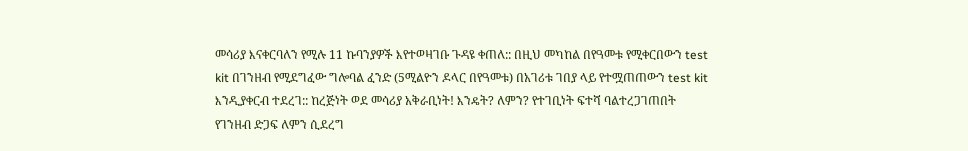መሳሪያ እናቀርባለን የሚሉ 11 ኩባንያዎች እየተወዛገቡ ጉዳዩ ቀጠለ:: በዚህ መካከል በየዓመቱ የሚቀርበውን test kit በገንዘብ የሚደግፈው ግሎባል ፈንድ (5ሚልዮን ዶላር በየዓመቱ) በአገሪቱ ገበያ ላይ የተሟጠጠውን test kit እንዲያቀርብ ተደረገ:: ከረጅነት ወደ መሳሪያ አቅራቢነት! እንዴት? ለምን? የተገቢነት ፍተሻ ባልተረጋገጠበት የገንዘብ ድጋፍ ለምን ሲደረግ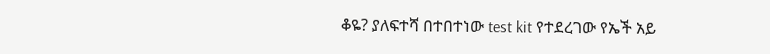ቆዬ? ያለፍተሻ በተበተነው test kit የተደረገው የኤች አይ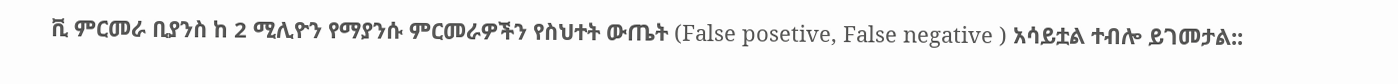ቪ ምርመራ ቢያንስ ከ 2 ሚሊዮን የማያንሱ ምርመራዎችን የስህተት ውጤት (False posetive, False negative ) አሳይቷል ተብሎ ይገመታል::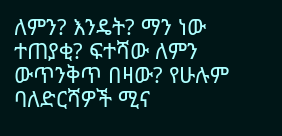ለምን? እንዴት? ማን ነው ተጠያቂ? ፍተሻው ለምን ውጥንቅጥ በዛው? የሁሉም ባለድርሻዎች ሚና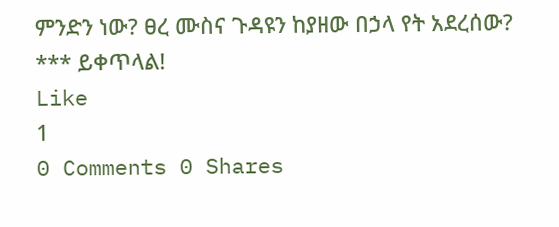ምንድን ነው? ፀረ ሙስና ጉዳዩን ከያዘው በኃላ የት አደረሰው? *** ይቀጥላል!
Like
1
0 Comments 0 Shares